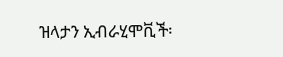ዝላታን ኢብራሂሞቪች፡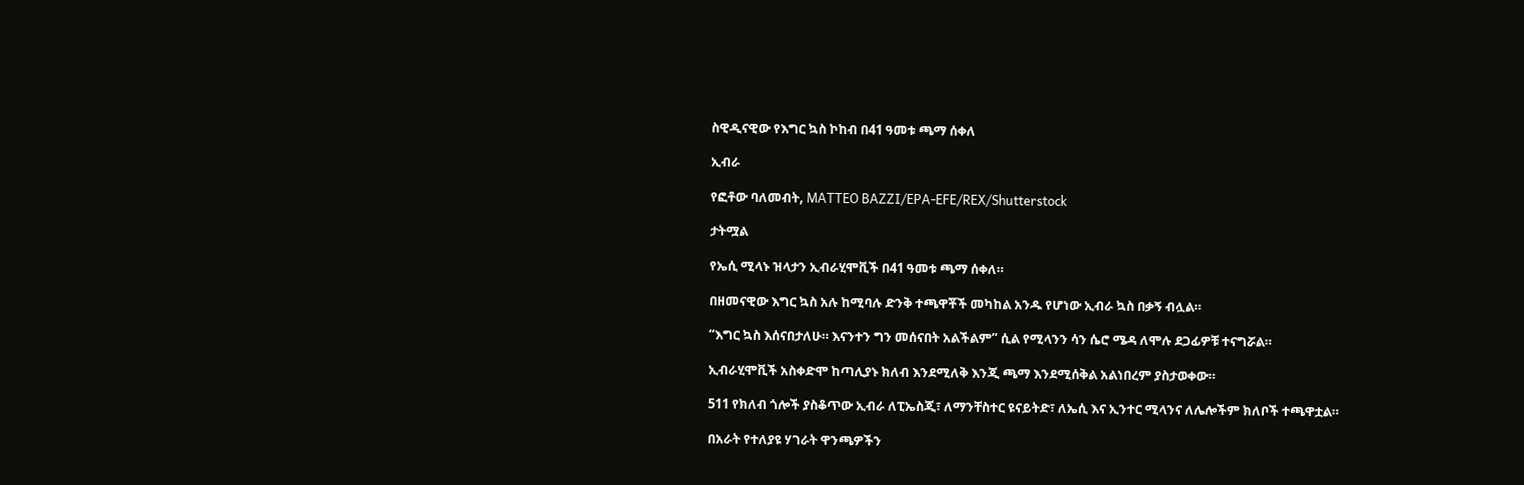ስዊዲናዊው የእግር ኳስ ኮከብ በ41 ዓመቱ ጫማ ሰቀለ

ኢብራ

የፎቶው ባለመብት, MATTEO BAZZI/EPA-EFE/REX/Shutterstock

ታትሟል

የኤሲ ሚላኑ ዝላታን ኢብራሂሞቪች በ41 ዓመቱ ጫማ ሰቀለ።

በዘመናዊው እግር ኳስ አሉ ከሚባሉ ድንቅ ተጫዋቾች መካከል አንዱ የሆነው ኢብራ ኳስ በቃኝ ብሏል።

“እግር ኳስ እሰናበታለሁ። እናንተን ግን መሰናበት አልችልም” ሲል የሚላንን ሳን ሴሮ ሜዳ ለሞሉ ደጋፊዎቹ ተናግሯል።

ኢብራሂሞቪች አስቀድሞ ከጣሊያኑ ክለብ እንደሚለቅ እንጂ ጫማ እንደሚሰቅል አልነበረም ያስታወቀው።

511 የክለብ ጎሎች ያስቆጥው ኢብራ ለፒኤስጂ፣ ለማንቸስተር ዩናይትድ፣ ለኤሲ እና ኢንተር ሚላንና ለሌሎችም ክለቦች ተጫዋቷል።

በአራት የተለያዩ ሃገራት ዋንጫዎችን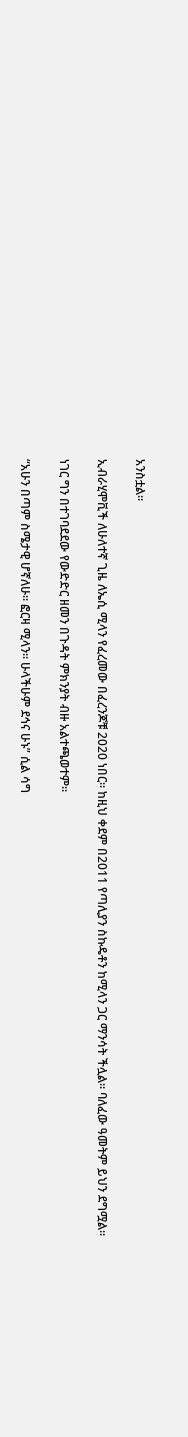አንስቷል።

ኢብራሂሞቪች ለሁለተኛ ጊዜ ለኤሲ ሚላን የፈረመው በፈረንጆቹ 2020 ነበር። ከዚህ ቀደም በ2011 የጣሊያን ስኩዴቶን ከሚላን ጋር ማንሳት ችሏል። ባለፈው ዓመትም ይህን ደግሟል።

ነገር ግን በተገባደደው የውድድር ዘመን በጉዳት ምክንያት ብዙ አልተጫወተም።

“አሁን በጣም ስሜታዊ ሆኛለሁ። ፎርዛ ሚላን። ሁላችሁም ደኅና ሁኑ” ሲል ሳግ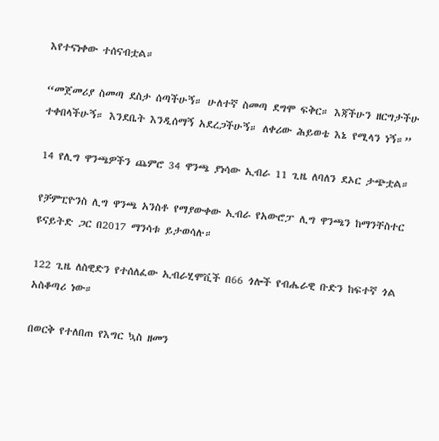እየተናነቀው ተሰናብቷል።

“መጀመሪያ ስመጣ ደስታ ሰጣችሁኝ። ሁለተኛ ስመጣ ደግሞ ፍቅር። እጃችሁን ዘርግታችሁ ተቀበላችሁኝ። እንደቤት እንዲሰማኝ አደረጋችሁኝ። ለቀሪው ሕይወቴ እኔ የሚላን ነኝ።”

14 የሊግ ዋንጫዎችን ጨምሮ 34 ዋንጫ ያነሳው ኢብራ 11 ጊዜ ለባለን ደኦር ታጭቷል።

የቻምፒዮንስ ሊግ ዋንጫ አንስቶ የማያውቀው ኢብራ የአውሮፓ ሊግ ዋንጫን ከማንቸስተር ዩናይትድ ጋር በ2017 ማንሳቱ ይታወሳሉ።

122 ጊዜ ለስዊድን የተሰለፈው ኢብራሂሞቪች በ66 ጎሎች የብሔራዊ ቡድን ከፍተኛ ጎል አስቆጣሪ ነው።

በወርቅ የተለበጠ የእግር ኳስ ዘመን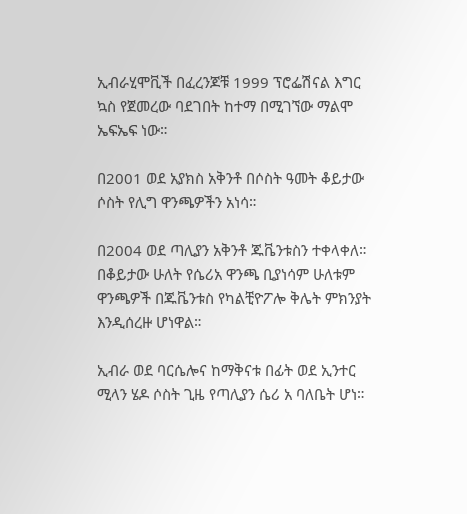ኢብራሂሞቪች በፈረንጆቹ 1999 ፕሮፌሽናል እግር ኳስ የጀመረው ባደገበት ከተማ በሚገኘው ማልሞ ኤፍኤፍ ነው።

በ2001 ወደ አያክስ አቅንቶ በሶስት ዓመት ቆይታው ሶስት የሊግ ዋንጫዎችን አነሳ።

በ2004 ወደ ጣሊያን አቅንቶ ጁቬንቱስን ተቀላቀለ። በቆይታው ሁለት የሴሪአ ዋንጫ ቢያነሳም ሁለቱም ዋንጫዎች በጁቬንቱስ የካልቺዮፖሎ ቅሌት ምክንያት እንዲሰረዙ ሆነዋል።

ኢብራ ወደ ባርሴሎና ከማቅናቱ በፊት ወደ ኢንተር ሚላን ሄዶ ሶስት ጊዜ የጣሊያን ሴሪ አ ባለቤት ሆነ።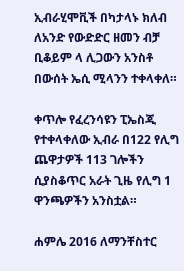ኢብራሂሞቪች በካታላኑ ክለብ ለአንድ የውድድር ዘመን ብቻ ቢቆይም ላ ሊጋውን አንስቶ በውሰት ኤሲ ሚላንን ተቀላቀለ።

ቀጥሎ የፈረንሳዩን ፒኤስጂ የተቀላቀለው ኢብራ በ122 የሊግ ጨዋታዎች 113 ገሎችን ሲያስቆጥር አራት ጊዜ የሊግ 1 ዋንጫዎችን አንስቷል።

ሐምሌ 2016 ለማንቸስተር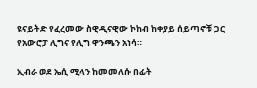ዩናይትድ የፈረመው ስዊዲናዊው ኮከብ ከቀያይ ሰይጣኖቹ ጋር የአውሮፓ ሊግና የሊግ ዋንጫን አነሳ።

ኢብራ ወደ ኤሲ ሚላን ከመመለሱ በፊት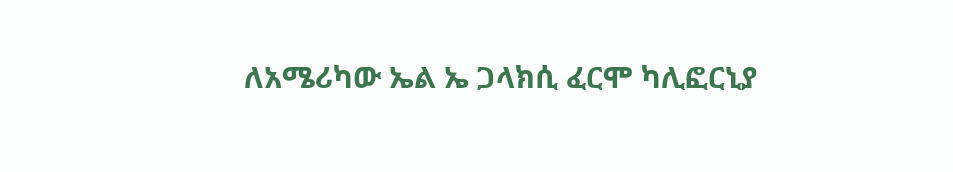ለአሜሪካው ኤል ኤ ጋላክሲ ፈርሞ ካሊፎርኒያ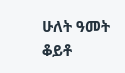ሁለት ዓመት ቆይቶ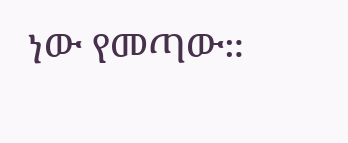ነው የመጣው።